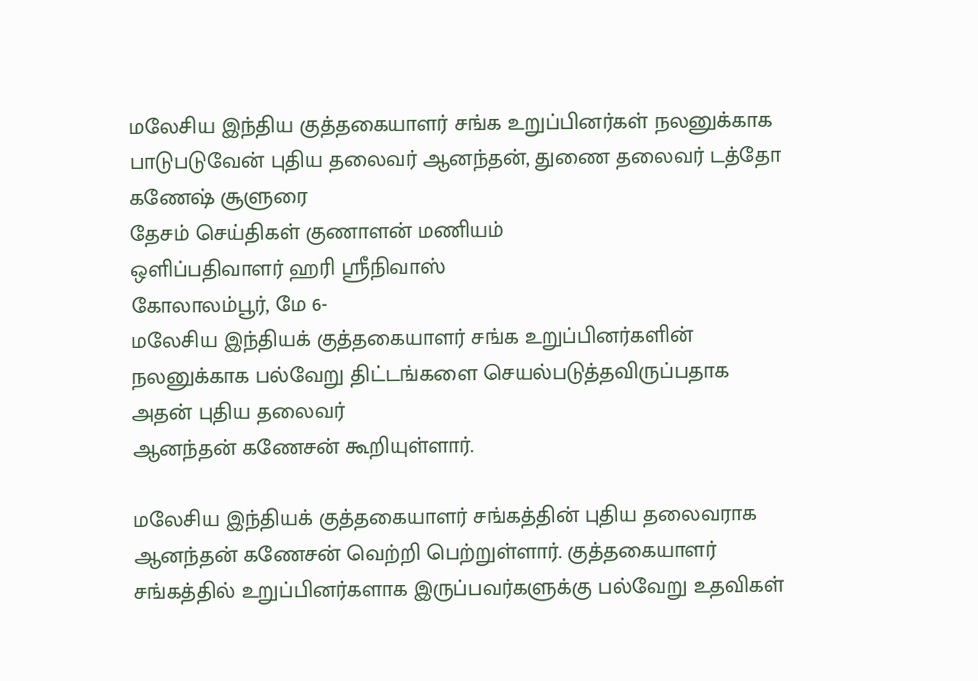மலேசிய இந்திய குத்தகையாளர் சங்க உறுப்பினர்கள் நலனுக்காக பாடுபடுவேன் புதிய தலைவர் ஆனந்தன், துணை தலைவர் டத்தோ கணேஷ் சூளுரை
தேசம் செய்திகள் குணாளன் மணியம்
ஒளிப்பதிவாளர் ஹரி ஸ்ரீநிவாஸ்
கோலாலம்பூர், மே 6-
மலேசிய இந்தியக் குத்தகையாளர் சங்க உறுப்பினர்களின் நலனுக்காக பல்வேறு திட்டங்களை செயல்படுத்தவிருப்பதாக அதன் புதிய தலைவர்
ஆனந்தன் கணேசன் கூறியுள்ளார்.

மலேசிய இந்தியக் குத்தகையாளர் சங்கத்தின் புதிய தலைவராக ஆனந்தன் கணேசன் வெற்றி பெற்றுள்ளார். குத்தகையாளர் சங்கத்தில் உறுப்பினர்களாக இருப்பவர்களுக்கு பல்வேறு உதவிகள்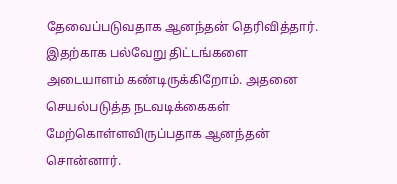தேவைப்படுவதாக ஆனந்தன் தெரிவித்தார்.
இதற்காக பல்வேறு திட்டங்களை அடையாளம் கண்டிருக்கிறோம். அதனை செயல்படுத்த நடவடிக்கைகள் மேற்கொள்ளவிருப்பதாக ஆனந்தன் சொன்னார்.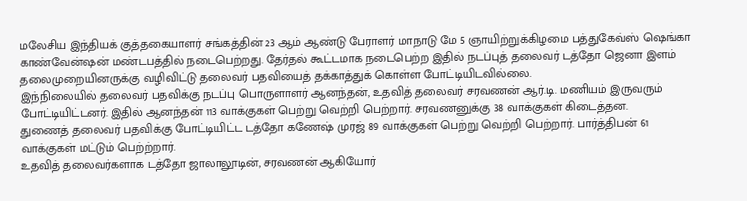மலேசிய இந்தியக் குத்தகையாளர் சங்கத்தின் 23 ஆம் ஆண்டு பேராளர் மாநாடு மே 5 ஞாயிற்றுக்கிழமை பத்துகேவ்ஸ் ஷெங்கா காண்வேன்ஷன் மண்டபத்தில் நடைபெற்றது. தேர்தல் கூட்டமாக நடைபெற்ற இதில் நடப்புத் தலைவர் டத்தோ ஜெனா இளம் தலைமுறையினருக்கு வழிவிட்டு தலைவர் பதவியைத் தக்காத்துக் கொள்ள போட்டியிடவில்லை.
இந்நிலையில் தலைவர் பதவிக்கு நடப்பு பொருளாளர் ஆனந்தன், உதவித் தலைவர் சரவணன் ஆர்.டி. மணியம் இருவரும் போட்டியிட்டனர். இதில் ஆனந்தன் 113 வாக்குகள் பெற்று வெற்றி பெற்றார். சரவணனுக்கு 38 வாக்குகள் கிடைத்தன.
துணைத் தலைவர் பதவிக்கு போட்டியிட்ட டத்தோ கணேஷ் முரஜ் 89 வாக்குகள் பெற்று வெற்றி பெற்றார். பார்த்திபன் 61 வாக்குகள் மட்டும் பெற்ற்றார்.
உதவித் தலைவர்களாக டத்தோ ஜாலாலூடின், சரவணன் ஆகியோர்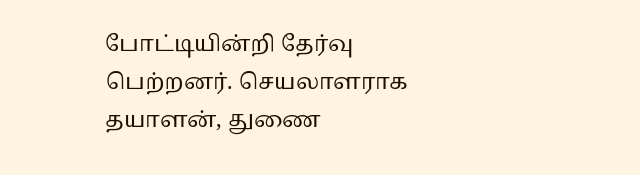போட்டியின்றி தேர்வு பெற்றனர். செயலாளராக தயாளன், துணை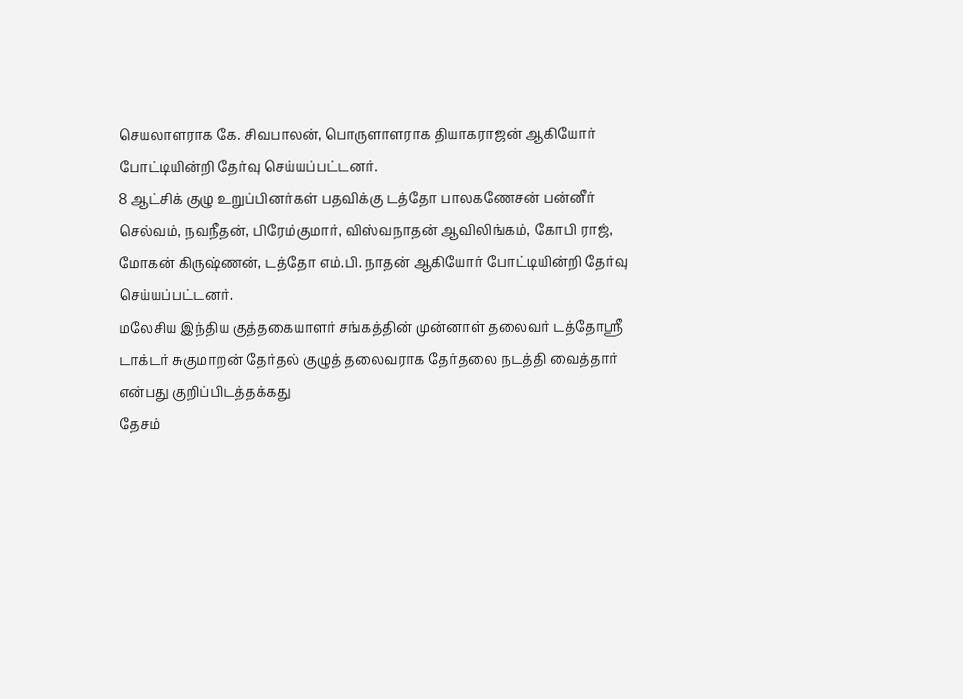செயலாளராக கே. சிவபாலன், பொருளாளராக தியாகராஜன் ஆகியோர் போட்டியின்றி தேர்வு செய்யப்பட்டனர்.
8 ஆட்சிக் குழு உறுப்பினர்கள் பதவிக்கு டத்தோ பாலகணேசன் பன்னீர் செல்வம், நவநீதன், பிரேம்குமார், விஸ்வநாதன் ஆவிலிங்கம், கோபி ராஜ், மோகன் கிருஷ்ணன், டத்தோ எம்.பி. நாதன் ஆகியோர் போட்டியின்றி தேர்வு செய்யப்பட்டனர்.
மலேசிய இந்திய குத்தகையாளர் சங்கத்தின் முன்னாள் தலைவர் டத்தோஸ்ரீ டாக்டர் சுகுமாறன் தேர்தல் குழுத் தலைவராக தேர்தலை நடத்தி வைத்தார் என்பது குறிப்பிடத்தக்கது
தேசம்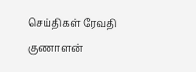செய்திகள் ரேவதி குணாளன்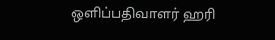ஒளிப்பதிவாளர் ஹரி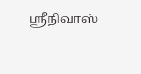ஸ்ரீநிவாஸ்